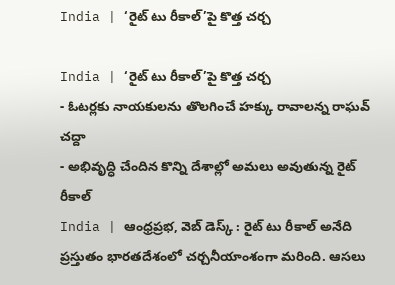India | ‘రైట్ టు రీకాల్’పై కొత్త చర్చ

India | ‘రైట్ టు రీకాల్’పై కొత్త చర్చ
- ఓటర్లకు నాయకులను తొలగించే హక్కు రావాలన్న రాఘవ్ చద్దా
- అభివృద్ధి చేందిన కొన్ని దేశాల్లో అమలు అవుతున్న రైట్ రీకాల్
India | ఆంధ్రప్రభ, వెబ్ డెస్క్ : రైట్ టు రీకాల్ అనేది ప్రస్తుతం భారతదేశంలో చర్చనీయాంశంగా మరింది. ఆసలు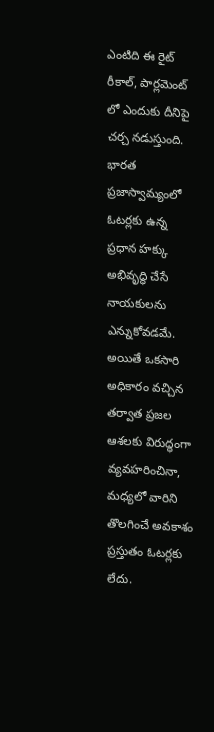ఎంటిది ఈ రైట్ రీకాల్, పార్లమెంట్ లో ఎందుకు దీనిపై చర్చ నడుస్తుంది. భారత ప్రజాస్వామ్యంలో ఓటర్లకు ఉన్న ప్రధాన హక్కు అభివృద్ధి చేసే నాయకులను ఎన్నుకోవడమే. అయితే ఒకసారి అధికారం వచ్చిన తర్వాత ప్రజల ఆశలకు విరుద్ధంగా వ్యవహరించినా, మధ్యలో వారిని తొలగించే అవకాశం ప్రస్తుతం ఓటర్లకు లేదు.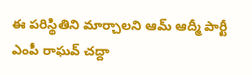ఈ పరిస్థితిని మార్చాలని ఆమ్ ఆద్మీ పార్టీ ఎంపీ రాఘవ్ చద్దా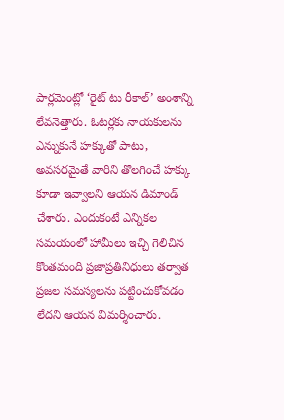పార్లమెంట్లో ‘రైట్ టు రీకాల్’ అంశాన్ని లేవనెత్తారు. ఓటర్లకు నాయకులను ఎన్నుకునే హక్కుతో పాటు, అవసరమైతే వారిని తొలగించే హక్కు కూడా ఇవ్వాలని ఆయన డిమాండ్ చేశారు. ఎందుకంటే ఎన్నికల సమయంలో హామీలు ఇచ్చి గెలిచిన కొంతమంది ప్రజాప్రతినిధులు తర్వాత ప్రజల సమస్యలను పట్టించుకోవడం లేదని ఆయన విమర్శించారు.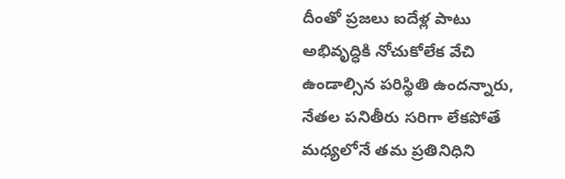దీంతో ప్రజలు ఐదేళ్ల పాటు అభివృద్ధికి నోచుకోలేక వేచి ఉండాల్సిన పరిస్థితి ఉందన్నారు, నేతల పనితీరు సరిగా లేకపోతే మధ్యలోనే తమ ప్రతినిధిని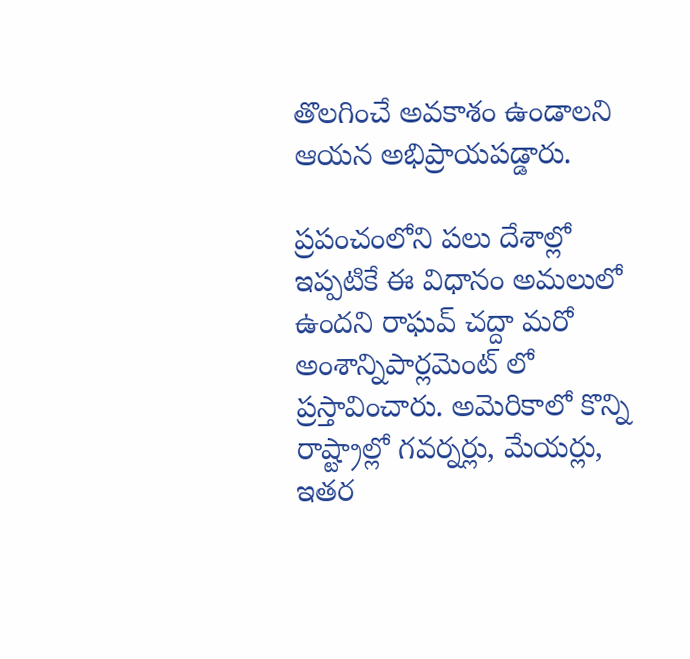తొలగించే అవకాశం ఉండాలని ఆయన అభిప్రాయపడ్డారు.

ప్రపంచంలోని పలు దేశాల్లో ఇప్పటికే ఈ విధానం అమలులో ఉందని రాఘవ్ చద్దా మరో అంశాన్నిపార్లమెంట్ లో ప్రస్తావించారు. అమెరికాలో కొన్ని రాష్ట్రాల్లో గవర్నర్లు, మేయర్లు, ఇతర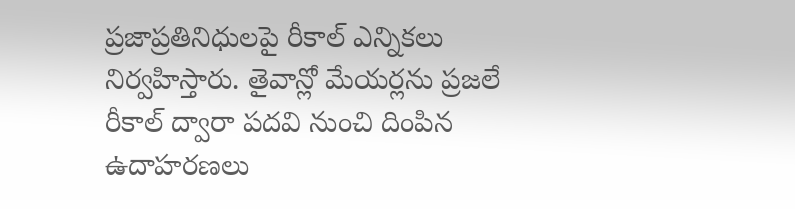ప్రజాప్రతినిధులపై రీకాల్ ఎన్నికలు నిర్వహిస్తారు. తైవాన్లో మేయర్లను ప్రజలే రీకాల్ ద్వారా పదవి నుంచి దింపిన ఉదాహరణలు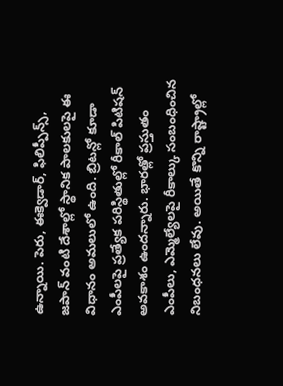ఉన్నాయి. పెరు, ఈక్వెడార్, ఫిలిప్పీన్స్, జపాన్ వంటి దేశాల్లో స్థానిక పాలకులపై ఈ విధానం అమలులో ఉంది. బ్రిటన్లో కూడా ఎంపీలపై ప్రత్యేక పరిస్థితుల్లో రీకాల్ పిటిషన్ అవకాశం ఉందన్నారు. భారత్లో ప్రస్తుతం ఎంపీలు, ఎమ్మెల్యేలపై రీకాల్కు సంబంధించిన నిబంధనలు లేవు. అయితే కొన్ని రాష్ట్రాల్లో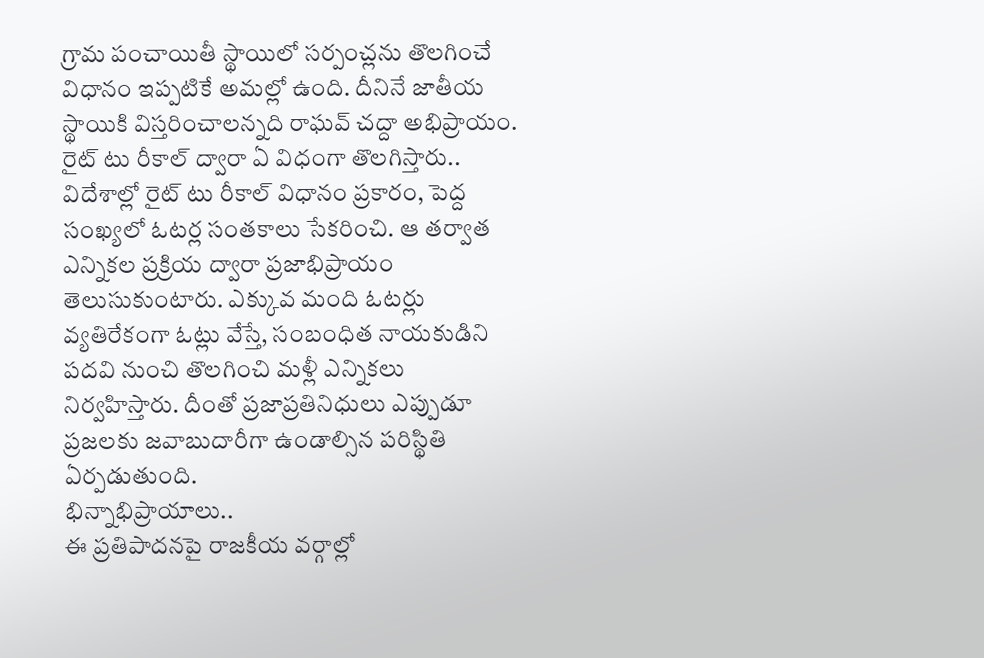గ్రామ పంచాయితీ స్థాయిలో సర్పంచ్లను తొలగించే విధానం ఇప్పటికే అమల్లో ఉంది. దీనినే జాతీయ స్థాయికి విస్తరించాలన్నది రాఘవ్ చద్దా అభిప్రాయం.
రైట్ టు రీకాల్ ద్వారా ఏ విధంగా తొలగిస్తారు..
విదేశాల్లో రైట్ టు రీకాల్ విధానం ప్రకారం, పెద్ద సంఖ్యలో ఓటర్ల సంతకాలు సేకరించి. ఆ తర్వాత ఎన్నికల ప్రక్రియ ద్వారా ప్రజాభిప్రాయం తెలుసుకుంటారు. ఎక్కువ మంది ఓటర్లు వ్యతిరేకంగా ఓట్లు వేస్తే, సంబంధిత నాయకుడిని పదవి నుంచి తొలగించి మళ్లీ ఎన్నికలు నిర్వహిస్తారు. దీంతో ప్రజాప్రతినిధులు ఎప్పుడూ ప్రజలకు జవాబుదారీగా ఉండాల్సిన పరిస్థితి ఏర్పడుతుంది.
భిన్నాభిప్రాయాలు..
ఈ ప్రతిపాదనపై రాజకీయ వర్గాల్లో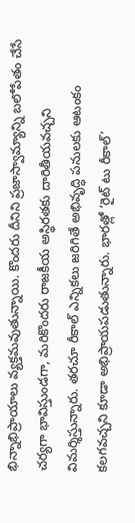భిన్నాభిప్రాయాలు వ్యక్తమవుతున్నాయి. కొందరు దీనిని ప్రజాస్వామ్యాన్ని బలోపేతం చేసే చర్యగా భావిస్తుండగా, మరికొందరు రాజకీయ అస్థిరతకు దారితీయవచ్చని విమర్శిస్తున్నారు. తరచూ రీకాల్ ఎన్నికలు జరిగితే అభివృద్ధి పనులకు ఆటంకం కలగవచ్చని కూడా అభిప్రాయపడుతున్నారు. భారత్లో ‘రైట్ టు రీకాల్’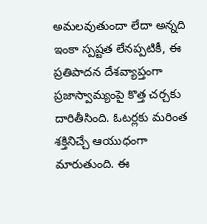అమలవుతుందా లేదా అన్నది ఇంకా స్పష్టత లేనప్పటికీ, ఈ ప్రతిపాదన దేశవ్యాప్తంగా ప్రజాస్వామ్యంపై కొత్త చర్చకు దారితీసింది. ఓటర్లకు మరింత శక్తినిచ్చే ఆయుధంగా మారుతుంది. ఈ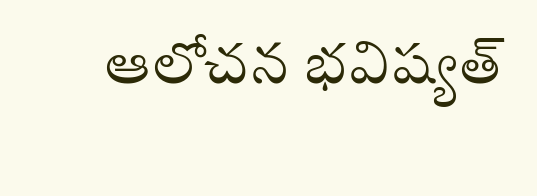ఆలోచన భవిష్యత్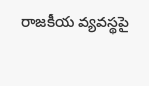రాజకీయ వ్యవస్థపై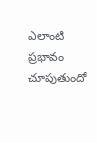ఎలాంటి ప్రభావం చూపుతుందో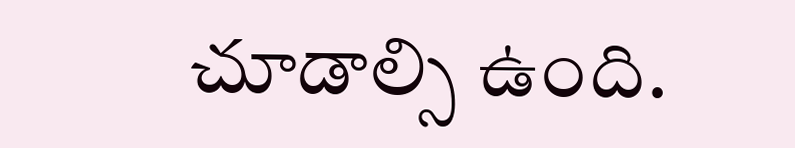చూడాల్సి ఉంది.